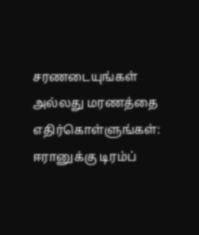சரணடையுங்கள் அல்லது மரணத்தை எதிர்கொள்ளுங்கள்: ஈரானுக்கு டிரம்ப்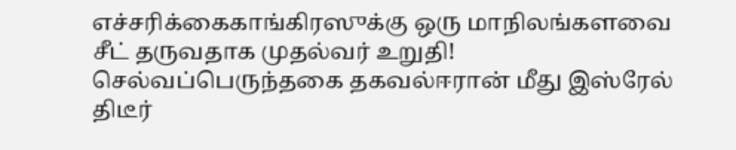எச்சரிக்கைகாங்கிரஸுக்கு ஒரு மாநிலங்களவை சீட் தருவதாக முதல்வர் உறுதி! செல்வப்பெருந்தகை தகவல்ஈரான் மீது இஸ்ரேல் திடீர்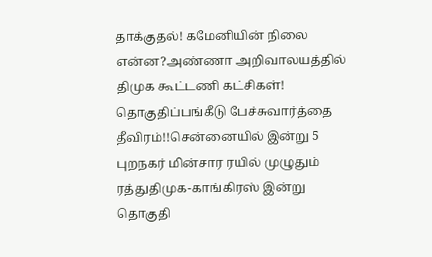தாக்குதல்! கமேனியின் நிலை என்ன?அண்ணா அறிவாலயத்தில் திமுக கூட்டணி கட்சிகள்! தொகுதிப்பங்கீடு பேச்சுவார்த்தை தீவிரம்!!சென்னையில் இன்று 5 புறநகர் மின்சார ரயில் முழுதும் ரத்துதிமுக-காங்கிரஸ் இன்று தொகுதி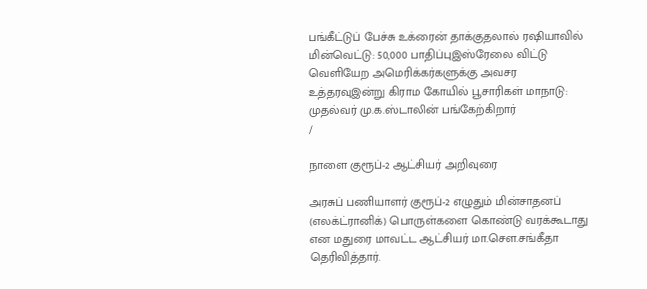பங்கீட்டுப் பேச்சு உக்ரைன் தாக்குதலால் ரஷியாவில் மின்வெட்டு: 50,000 பாதிப்புஇஸ்ரேலை விட்டு வெளியேற அமெரிக்கர்களுக்கு அவசர உத்தரவுஇன்று கிராம கோயில் பூசாரிகள் மாநாடு: முதல்வர் மு.க.ஸ்டாலின் பங்கேற்கிறார்
/

நாளை குரூப்-2 ஆட்சியர் அறிவுரை

அரசுப் பணியாளர் குரூப்-2 எழுதும் மின்சாதனப் (எலக்ட்ரானிக்) பொருள்களை கொண்டு வரக்கூடாது என மதுரை மாவட்ட ஆட்சியர் மா.சௌ.சங்கீதா தெரிவித்தார்.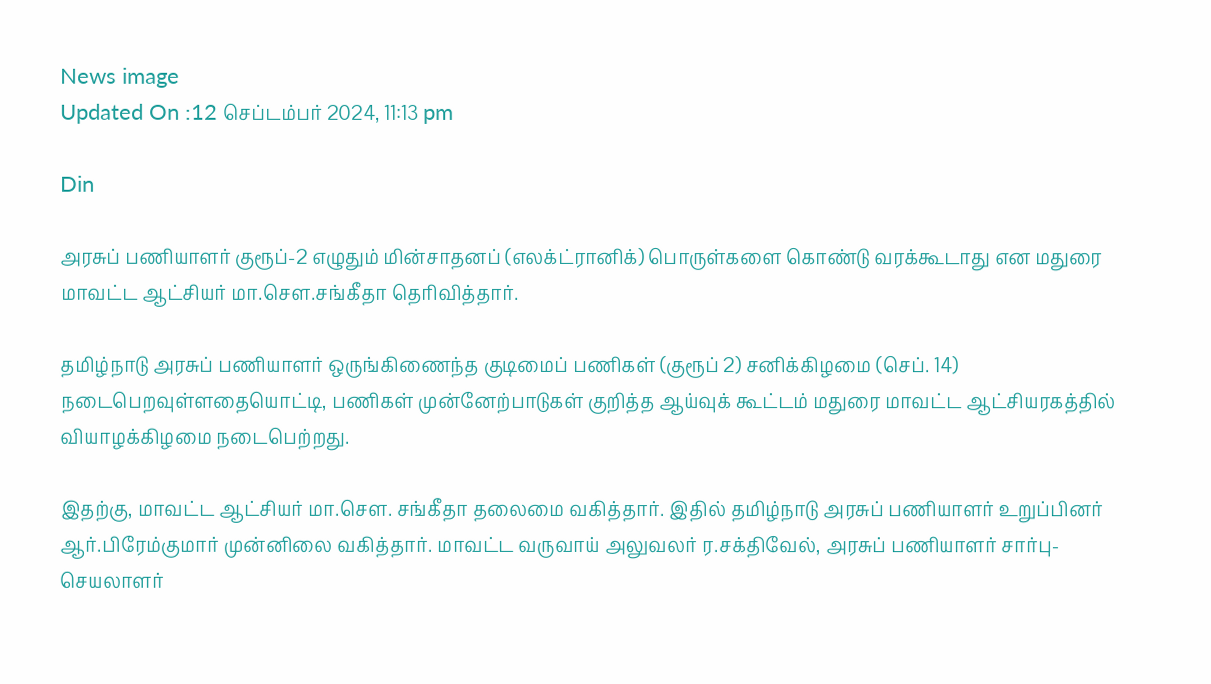News image
Updated On :12 செப்டம்பர் 2024, 11:13 pm

Din

அரசுப் பணியாளர் குரூப்-2 எழுதும் மின்சாதனப் (எலக்ட்ரானிக்) பொருள்களை கொண்டு வரக்கூடாது என மதுரை மாவட்ட ஆட்சியர் மா.சௌ.சங்கீதா தெரிவித்தார்.

தமிழ்நாடு அரசுப் பணியாளர் ஒருங்கிணைந்த குடிமைப் பணிகள் (குரூப் 2) சனிக்கிழமை (செப். 14) நடைபெறவுள்ளதையொட்டி, பணிகள் முன்னேற்பாடுகள் குறித்த ஆய்வுக் கூட்டம் மதுரை மாவட்ட ஆட்சியரகத்தில் வியாழக்கிழமை நடைபெற்றது.

இதற்கு, மாவட்ட ஆட்சியர் மா.சௌ. சங்கீதா தலைமை வகித்தார். இதில் தமிழ்நாடு அரசுப் பணியாளர் உறுப்பினர் ஆர்.பிரேம்குமார் முன்னிலை வகித்தார். மாவட்ட வருவாய் அலுவலர் ர.சக்திவேல், அரசுப் பணியாளர் சார்பு-செயலாளர்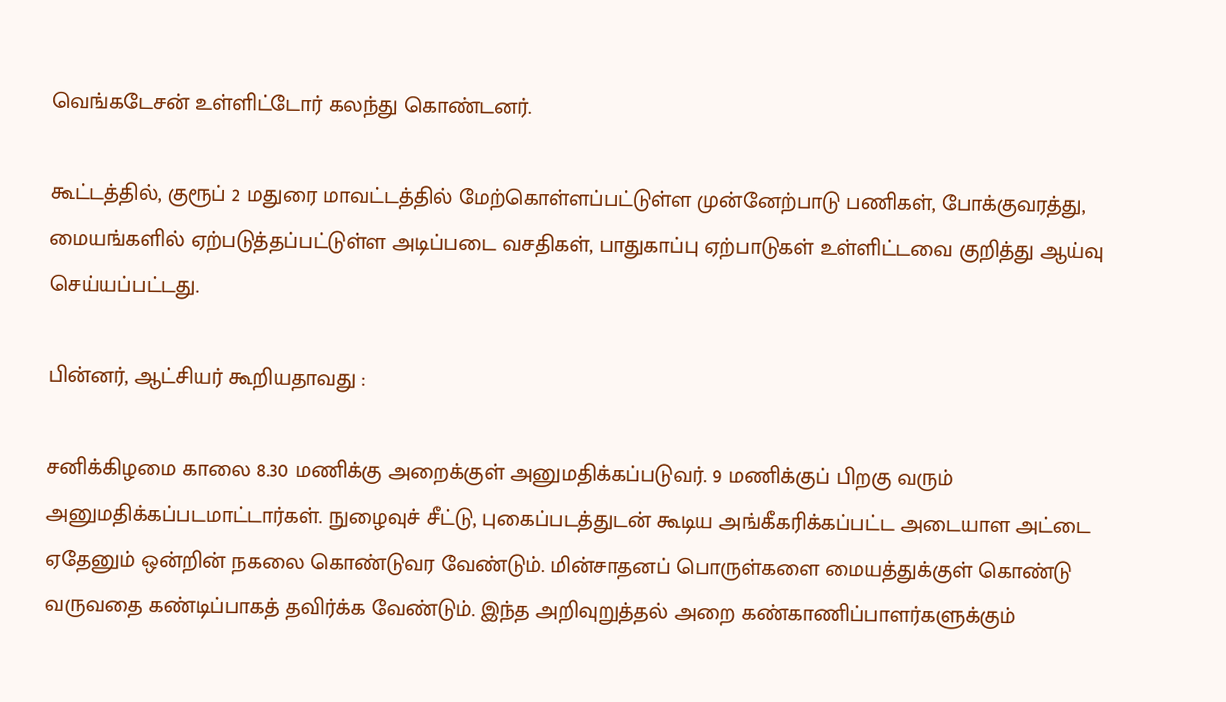வெங்கடேசன் உள்ளிட்டோர் கலந்து கொண்டனர்.

கூட்டத்தில், குரூப் 2 மதுரை மாவட்டத்தில் மேற்கொள்ளப்பட்டுள்ள முன்னேற்பாடு பணிகள், போக்குவரத்து, மையங்களில் ஏற்படுத்தப்பட்டுள்ள அடிப்படை வசதிகள், பாதுகாப்பு ஏற்பாடுகள் உள்ளிட்டவை குறித்து ஆய்வு செய்யப்பட்டது.

பின்னர், ஆட்சியர் கூறியதாவது :

சனிக்கிழமை காலை 8.30 மணிக்கு அறைக்குள் அனுமதிக்கப்படுவர். 9 மணிக்குப் பிறகு வரும் அனுமதிக்கப்படமாட்டார்கள். நுழைவுச் சீட்டு, புகைப்படத்துடன் கூடிய அங்கீகரிக்கப்பட்ட அடையாள அட்டை ஏதேனும் ஒன்றின் நகலை கொண்டுவர வேண்டும். மின்சாதனப் பொருள்களை மையத்துக்குள் கொண்டு வருவதை கண்டிப்பாகத் தவிர்க்க வேண்டும். இந்த அறிவுறுத்தல் அறை கண்காணிப்பாளர்களுக்கும்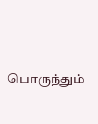பொருந்தும்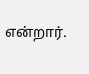என்றார்.